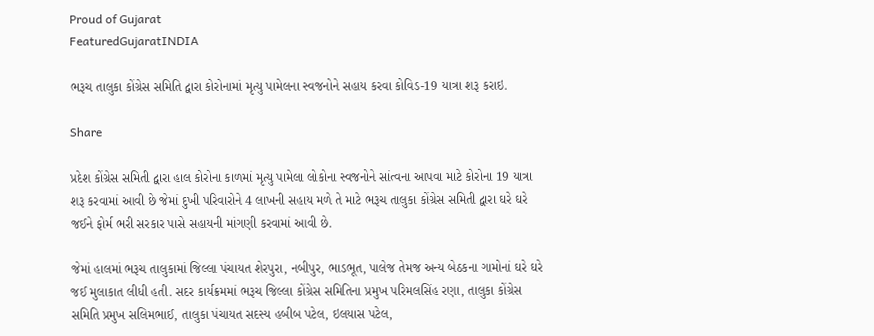Proud of Gujarat
FeaturedGujaratINDIA

ભરૂચ તાલુકા કોંગ્રેસ સમિતિ દ્વારા કોરોનામાં મૃત્યુ પામેલના સ્વજનોને સહાય કરવા કોવિડ-19 યાત્રા શરૂ કરાઇ.

Share

પ્રદેશ કોંગ્રેસ સમિતી દ્વારા હાલ કોરોના કાળમાં મૃત્યુ પામેલા લોકોના સ્વજનોને સાંત્વના આપવા માટે કોરોના 19 યાત્રા શરૂ કરવામાં આવી છે જેમાં દુખી પરિવારોને 4 લાખની સહાય મળે તે માટે ભરૂચ તાલુકા કોંગ્રેસ સમિતી દ્વારા ઘરે ઘરે જઈને ફોર્મ ભરી સરકાર પાસે સહાયની માંગણી કરવામાં આવી છે.

જેમાં હાલમાં ભરૂચ તાલુકામાં જિલ્લા પંચાયત શેરપુરા, નબીપુર, ભાડભૂત, પાલેજ તેમજ અન્ય બેઠકના ગામોનાં ઘરે ઘરે જઈ મુલાકાત લીધી હતી. સદર કાર્યક્રમમાં ભરૂચ જિલ્લા કોંગ્રેસ સમિતિના પ્રમુખ પરિમલસિંહ રણા, તાલુકા કોંગ્રેસ સમિતિ પ્રમુખ સલિમભાઈ, તાલુકા પંચાયત સદસ્ય હબીબ પટેલ, ઇલયાસ પટેલ,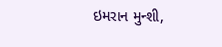ઇમરાન મુન્શી,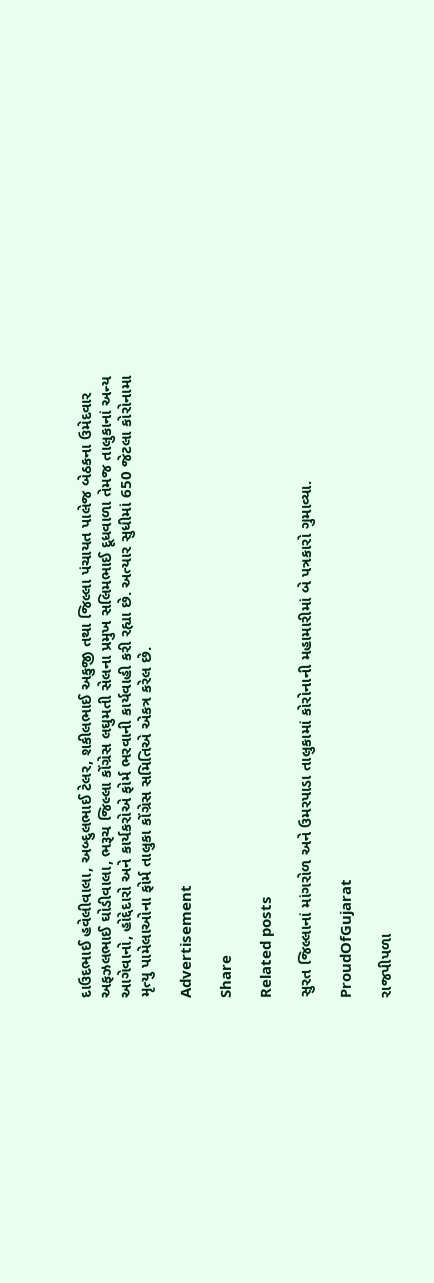દાઉદભાઈ હવેલીવાલા, અબ્દુલભાઈ ટેલર, શકીલભાઈ અકુજી તથા જિલ્લા પંચાયત પાલેજ બેઠકના ઉમેદવાર અફઝલભાઈ ઘોડીવાલા, ભરૂચ જિલ્લા કોંગ્રેસ લઘુમતી સેલના પ્રમુખ સલિમભાઈ દૂધવાળા તેમજ તાલુકાનાં અન્ય આગેવાનો, હોદ્દેદારો અને કાર્યકરોએ ફોર્મ ભરવાની કાર્યવાહી કરી રહ્યા છે. અત્યાર સુધીમાં 650 જેટલા કોરોનામા મૃત્યુ પામેલાઓના ફોર્મ તાલુકા કોંગ્રેસ સમિતિએ એકત્ર કરેલ છે.

Advertisement

Share

Related posts

સુરત જિલ્લાનાં માંગરોળ અને ઉમરપાડા તાલુકામાં કોરોનાની મહામારીમાં બે પત્રકારો ગુમાવ્યા.

ProudOfGujarat

રાજપીપળા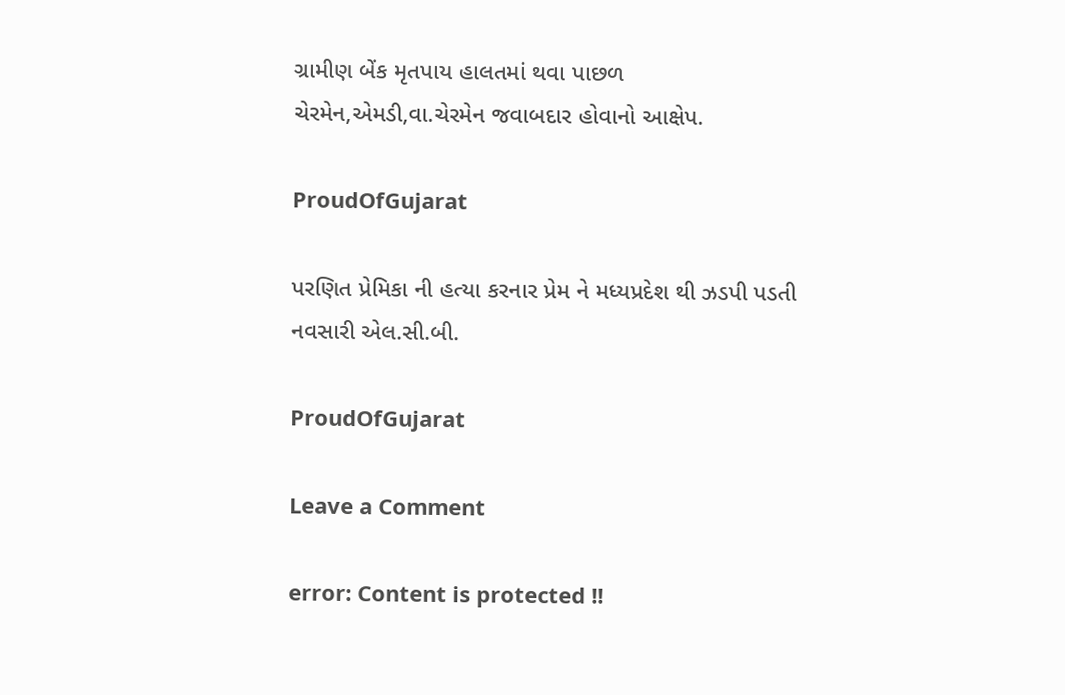ગ્રામીણ બેંક મૃતપાય હાલતમાં થવા પાછળ ચેરમેન,એમડી,વા.ચેરમેન જવાબદાર હોવાનો આક્ષેપ.

ProudOfGujarat

પરણિત પ્રેમિકા ની હત્યા કરનાર પ્રેમ ને મધ્યપ્રદેશ થી ઝડપી પડતી નવસારી એલ.સી.બી.

ProudOfGujarat

Leave a Comment

error: Content is protected !!